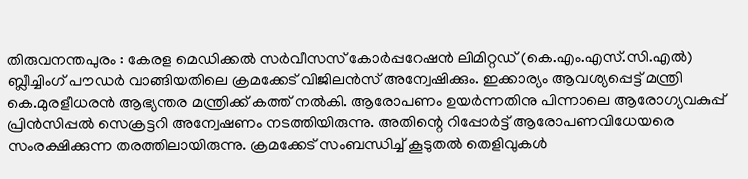തിരുവനന്തപുരം : കേരള മെഡിക്കൽ സർവീസസ് കോർപ്പറേഷൻ ലിമിറ്റഡ് (കെ.എം.എസ്.സി.എൽ) ബ്ലീച്ചിംഗ് പൗഡർ വാങ്ങിയതിലെ ക്രമക്കേട് വിജിലൻസ് അന്വേഷിക്കും. ഇക്കാര്യം ആവശ്യപ്പെട്ട് മന്ത്രി കെ.മുരളീധരൻ ആഭ്യന്തര മന്ത്രിക്ക് കത്ത് നൽകി. ആരോപണം ഉയർന്നതിനു പിന്നാലെ ആരോഗ്യവകുപ്പ് പ്രിൻസിപ്പൽ സെക്രട്ടറി അന്വേഷണം നടത്തിയിരുന്നു. അതിന്റെ റിപ്പോർട്ട് ആരോപണവിധേയരെ സംരക്ഷിക്കുന്ന തരത്തിലായിരുന്നു. ക്രമക്കേട് സംബന്ധിച്ച് കൂടുതൽ തെളിവുകൾ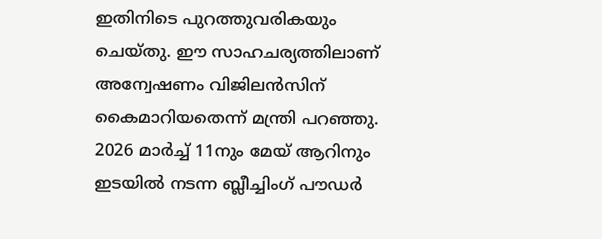ഇതിനിടെ പുറത്തുവരികയും ചെയ്തു. ഈ സാഹചര്യത്തിലാണ് അന്വേഷണം വിജിലൻസിന് കൈമാറിയതെന്ന് മന്ത്രി പറഞ്ഞു.
2026 മാർച്ച് 11നും മേയ് ആറിനും ഇടയിൽ നടന്ന ബ്ലീച്ചിംഗ് പൗഡർ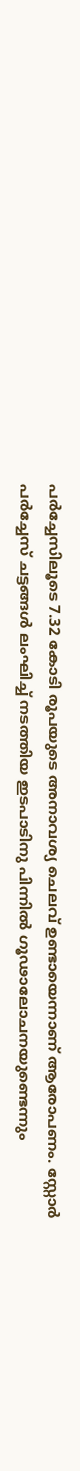പർച്ചേസിലൂടെ 7.32 കോടി രൂപയുടെ അനാവശ്യ ചെലവ് ഉണ്ടായെന്നാണ് ആരോപണം. സ്റ്റോർ പർച്ചേസ് ചട്ടങ്ങൾ ലംഘിച്ച് നടത്തിയ ഇടപാടിനു പിന്നിൽ ഗൂഢാലോചനയുണ്ടെന്നും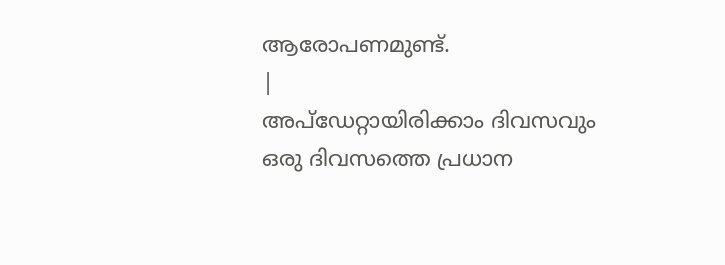ആരോപണമുണ്ട്.
|
അപ്ഡേറ്റായിരിക്കാം ദിവസവും
ഒരു ദിവസത്തെ പ്രധാന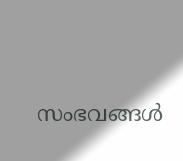സംഭവങ്ങൾ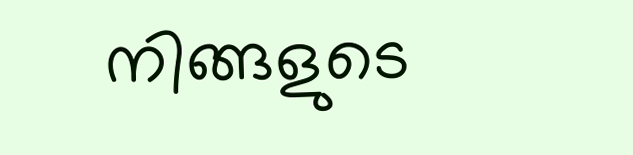നിങ്ങളുടെ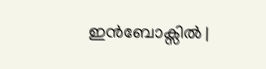ഇൻബോക്സിൽ |